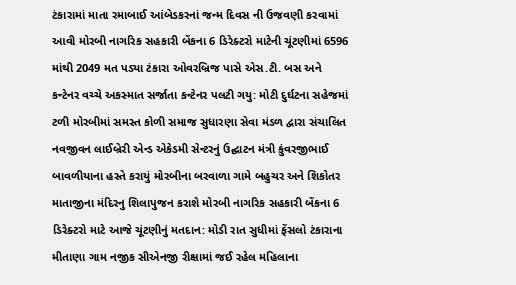ટંકારામાં માતા રમાબાઈ આંબેડકરનાં જન્મ દિવસ ની ઉજવણી કરવામાં આવી મોરબી નાગરિક સહકારી બેંકના 6 ડિરેક્ટરો માટેની ચૂંટણીમાં 6596 માંથી 2049 મત પડ્યા ટંકારા ઓવરબ્રિજ પાસે એસ.ટી. બસ અને કન્ટેનર વચ્ચે અકસ્માત સર્જાતા કન્ટેનર પલટી ગયુ: મોટી દુર્ઘટના સહેજમાં ટળી મોરબીમાં સમસ્ત કોળી સમાજ સુધારણા સેવા મંડળ દ્વારા સંચાલિત નવજીવન લાઈબ્રેરી એન્ડ એકેડમી સેન્ટરનું ઉદ્ઘાટન મંત્રી કુંવરજીભાઈ બાવળીયાના હસ્તે કરાયું મોરબીના બરવાળા ગામે બહુચર અને શિકોતર માતાજીના મંદિરનુ શિલાપુજન કરાશે મોરબી નાગરિક સહકારી બેંકના 6 ડિરેક્ટરો માટે આજે ચૂંટણીનું મતદાન: મોડી રાત સુધીમાં ફેંસલો ટંકારાના મીતાણા ગામ નજીક સીએનજી રીક્ષામાં જઈ રહેલ મહિલાના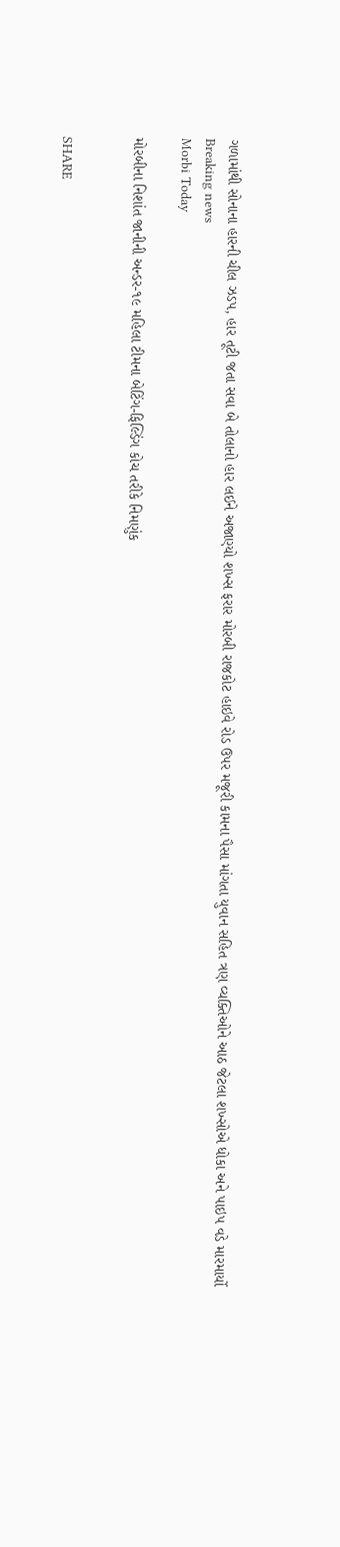ગળામાંથી સોનાના હારની ચીલ ઝડપ, હાર તૂટી જતા સવા બે તોલાનો હાર લઈને અજાણ્યો શખ્સ ફરાર મોરબી રાજકોટ હાઇવે રોડ ઉપર મજૂરી કામના પૈસા માંગતા યુવાન સહિત ત્રણ વ્યક્તિઓને આઠ જેટલા શખ્સોએ ધોકા અને પાઇપ વડે મારમાર્યો
Breaking news
Morbi Today

મોરબીના નિશાંત જાનીની અન્ડર-૧૯ મહિલા ટીમના બેટિંગ-ફિલ્ડિંગ કોચ તરીકે નિમણુંક


SHARE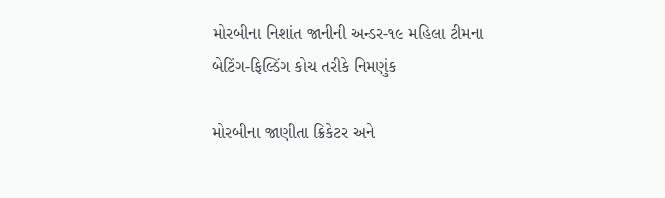મોરબીના નિશાંત જાનીની અન્ડર-૧૯ મહિલા ટીમના બેટિંગ-ફિલ્ડિંગ કોચ તરીકે નિમણુંક

મોરબીના જાણીતા ક્રિકેટર અને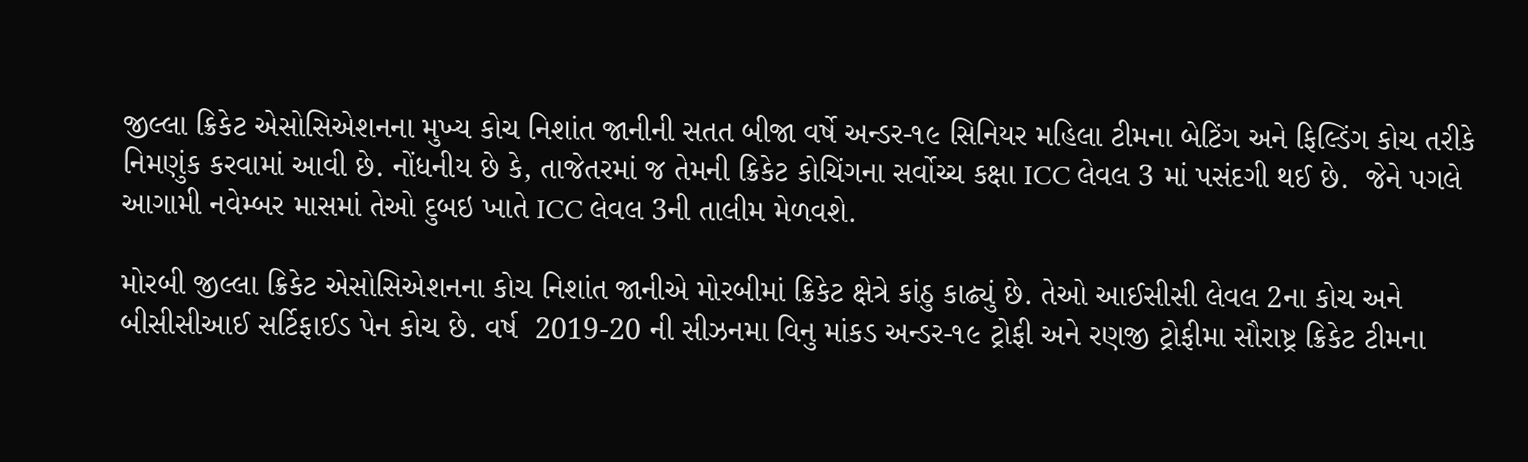જીલ્લા ક્રિકેટ એસોસિએશનના મુખ્ય કોચ નિશાંત જાનીની સતત બીજા વર્ષે અન્ડર-૧૯ સિનિયર મહિલા ટીમના બેટિંગ અને ફિલ્ડિંગ કોચ તરીકે નિમણુંક કરવામાં આવી છે. નોંધનીય છે કે, તાજેતરમાં જ તેમની ક્રિકેટ કોચિંગના સર્વોચ્ચ કક્ષા ICC લેવલ 3 માં પસંદગી થઈ છે.  જેને પગલે આગામી નવેમ્બર માસમાં તેઓ દુબઇ ખાતે ICC લેવલ 3ની તાલીમ મેળવશે.

મોરબી જીલ્લા ક્રિકેટ એસોસિએશનના કોચ નિશાંત જાનીએ મોરબીમાં ક્રિકેટ ક્ષેત્રે કાંઠુ કાઢ્યું છે. તેઓ આઈસીસી લેવલ 2ના કોચ અને બીસીસીઆઈ સર્ટિફાઈડ પેન કોચ છે. વર્ષ  2019-20 ની સીઝનમા વિનુ માંકડ અન્ડર-૧૯ ટ્રોફી અને રણજી ટ્રોફીમા સૌરાષ્ટ્ર ક્રિકેટ ટીમના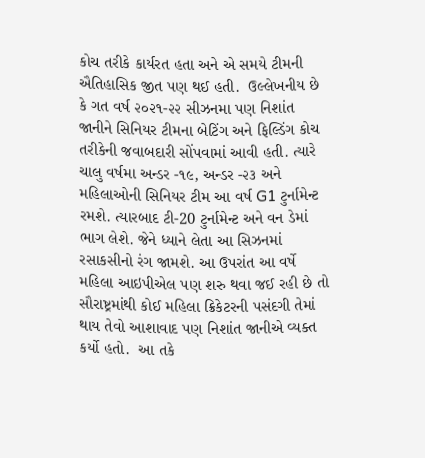કોચ તરીકે કાર્યરત હતા અને એ સમયે ટીમની ઐતિહાસિક જીત પણ થઈ હતી.  ઉલ્લેખનીય છે કે ગત વર્ષ ૨૦૨૧-૨૨ સીઝનમા પણ નિશાંત જાનીને સિનિયર ટીમના બેટિંગ અને ફિલ્ડિંગ કોચ તરીકેની જવાબદારી સોંપવામાં આવી હતી. ત્યારે ચાલુ વર્ષમા અન્ડર -૧૯, અન્ડર -૨૩ અને મહિલાઓની સિનિયર ટીમ આ વર્ષ G1 ટુર્નામેન્ટ રમશે. ત્યારબાદ ટી-20 ટુર્નામેન્ટ અને વન ડેમાં ભાગ લેશે. જેને ધ્યાને લેતા આ સિઝનમાં રસાકસીનો રંગ જામશે. આ ઉપરાંત આ વર્ષે મહિલા આઇપીએલ પણ શરુ થવા જઈ રહી છે તો સૌરાષ્ટ્રમાંથી કોઈ મહિલા ક્રિકેટરની પસંદગી તેમાં થાય તેવો આશાવાદ પણ નિશાંત જાનીએ વ્યક્ત કર્યો હતો.  આ તકે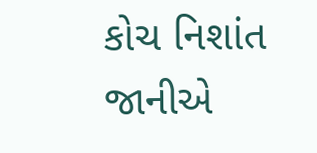કોચ નિશાંત જાનીએ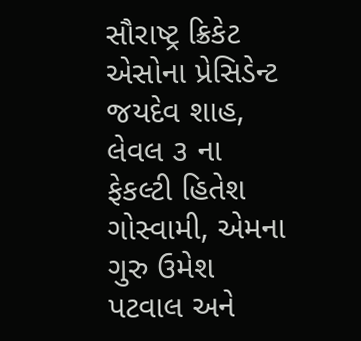સૌરાષ્ટ્ર ક્રિકેટ એસોના પ્રેસિડેન્ટ જયદેવ શાહ, લેવલ ૩ ના ફેકલ્ટી હિતેશ ગોસ્વામી, એમના ગુરુ ઉમેશ પટવાલ અને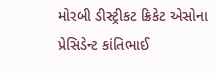મોરબી ડીસ્ટ્રીકટ ક્રિકેટ એસોના પ્રેસિડેન્ટ કાંતિભાઈ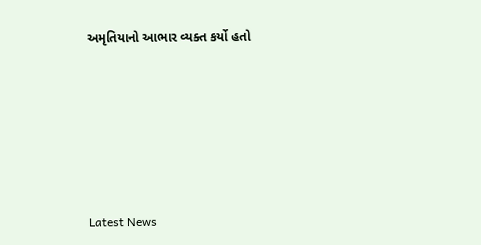અમૃતિયાનો આભાર વ્યક્ત કર્યો હતો






Latest News